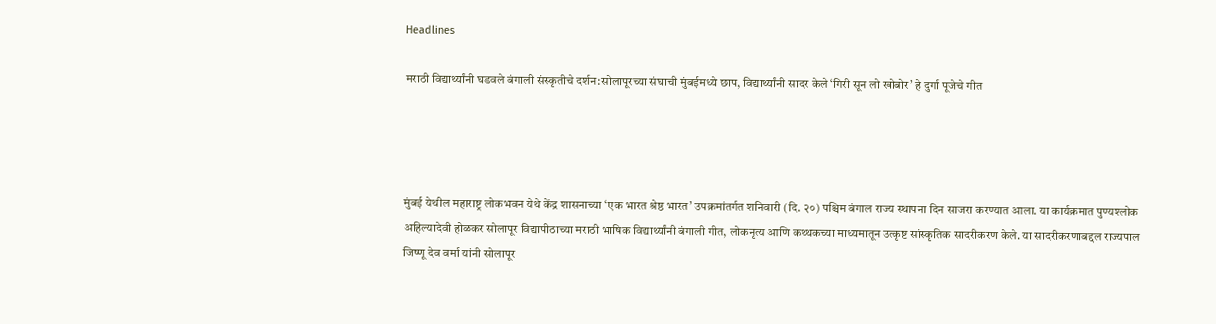Headlines

मराठी विद्यार्थ्यांनी घडवले बंगाली संस्कृतीचे दर्शन:सोलापूरच्या संघाची मुंबईमध्ये छाप, विद्यार्थ्यांनी सादर केले ‘गिरी सून लो खोबोर’ हे दुर्गा पूजेचे गीत




मुंबई येथील महाराष्ट्र लोकभवन येथे केंद्र शासनाच्या ‘एक भारत श्रेष्ठ भारत’ उपक्रमांतर्गत शनिवारी (दि. २०) पश्चिम बंगाल राज्य स्थापना दिन साजरा करण्यात आला. या कार्यक्रमात पुण्यश्लोक अहिल्यादेवी होळकर सोलापूर विद्यापीठाच्या मराठी भाषिक विद्यार्थ्यांनी बंगाली गीत, लोकनृत्य आणि कथ्थकच्या माध्यमातून उत्कृष्ट सांस्कृतिक सादरीकरण केले. या सादरीकरणाबद्दल राज्यपाल जिष्णू देव वर्मा यांनी सोलापूर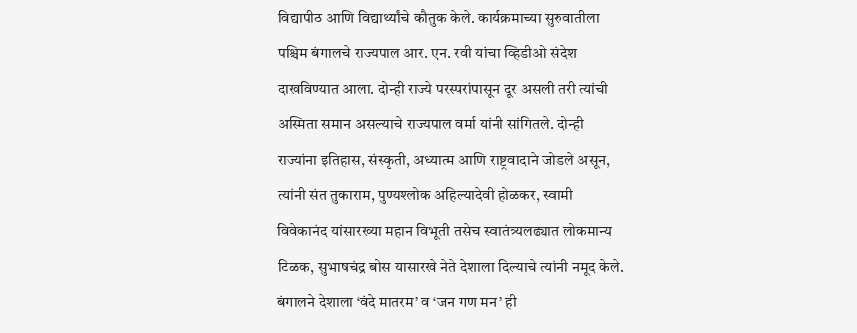विद्यापीठ आणि विद्यार्थ्यांचे कौतुक केले. कार्यक्रमाच्या सुरुवातीला पश्चिम बंगालचे राज्यपाल आर. एन. रवी यांचा व्हिडीओ संदेश दाखविण्यात आला. दोन्ही राज्ये परस्परांपासून दूर असली तरी त्यांची अस्मिता समान असल्याचे राज्यपाल वर्मा यांनी सांगितले. दोन्ही राज्यांना इतिहास, संस्कृती, अध्यात्म आणि राष्ट्रवादाने जोडले असून, त्यांनी संत तुकाराम, पुण्यश्लोक अहिल्यादेवी होळकर, स्वामी विवेकानंद यांसारख्या महान विभूती तसेच स्वातंत्र्यलढ्यात लोकमान्य टिळक, सुभाषचंद्र बोस यासारखे नेते देशाला दिल्याचे त्यांनी नमूद केले. बंगालने देशाला ‘वंदे मातरम’ व ‘जन गण मन’ ही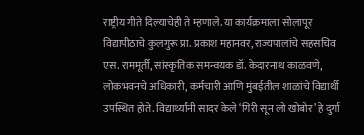राष्ट्रीय गीते दिल्याचेही ते म्हणाले. या कार्यक्रमाला सोलापूर विद्यापीठाचे कुलगुरू प्रा. प्रकाश महानवर, राज्यपालांचे सहसचिव एस. राममूर्ती, सांस्कृतिक समन्वयक डॉ. केदारनाथ काळवणे, लोकभवनचे अधिकारी, कर्मचारी आणि मुंबईतील शाळांचे विद्यार्थी उपस्थित होते. विद्यार्थ्यांनी सादर केले ‘गिरी सून लो खोबोर’ हे दुर्गा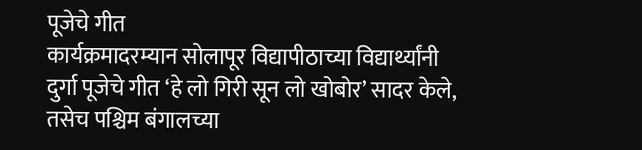पूजेचे गीत
कार्यक्रमादरम्यान सोलापूर विद्यापीठाच्या विद्यार्थ्यांनी दुर्गा पूजेचे गीत ‘हे लो गिरी सून लो खोबोर’ सादर केले, तसेच पश्चिम बंगालच्या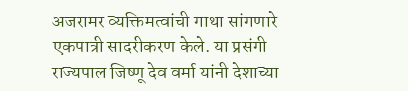अजरामर व्यक्तिमत्वांची गाथा सांगणारे एकपात्री सादरीकरण केले. या प्रसंगी राज्यपाल जिष्णू देव वर्मा यांनी देशाच्या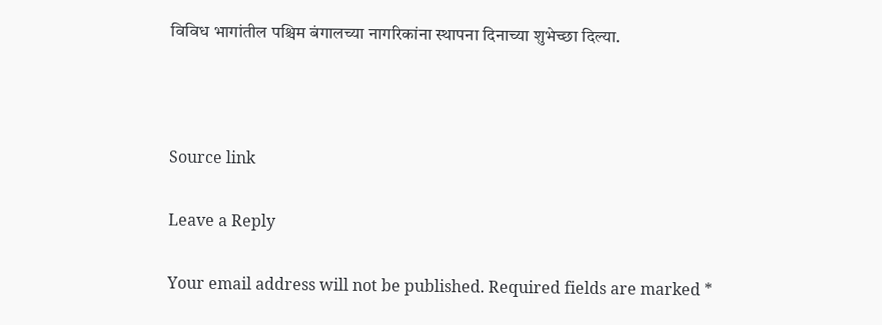विविध भागांतील पश्चिम बंगालच्या नागरिकांना स्थापना दिनाच्या शुभेच्छा दिल्या.



Source link

Leave a Reply

Your email address will not be published. Required fields are marked *